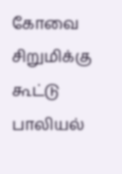கோவை சிறுமிக்கு கூட்டு பாலியல்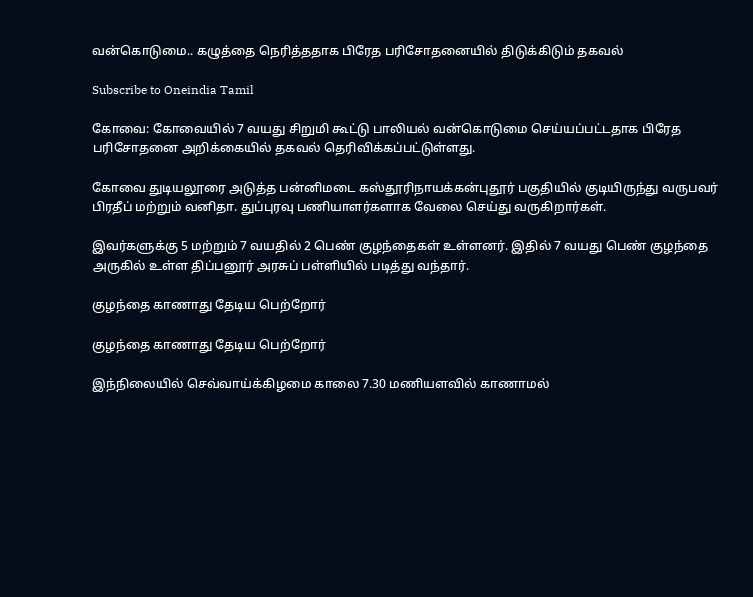வன்கொடுமை.. கழுத்தை நெரித்ததாக பிரேத பரிசோதனையில் திடுக்கிடும் தகவல்

Subscribe to Oneindia Tamil

கோவை: கோவையில் 7 வயது சிறுமி கூட்டு பாலியல் வன்கொடுமை செய்யப்பட்டதாக பிரேத பரிசோதனை அறிக்கையில் தகவல் தெரிவிக்கப்பட்டுள்ளது.

கோவை துடியலூரை அடுத்த பன்னிமடை கஸ்தூரிநாயக்கன்புதூர் பகுதியில் குடியிருந்து வருபவர் பிரதீப் மற்றும் வனிதா. துப்புரவு பணியாளர்களாக வேலை செய்து வருகிறார்கள்.

இவர்களுக்கு 5 மற்றும் 7 வயதில் 2 பெண் குழந்தைகள் உள்ளனர். இதில் 7 வயது பெண் குழந்தை அருகில் உள்ள திப்பனூர் அரசுப் பள்ளியில் படித்து வந்தார்.

குழந்தை காணாது தேடிய பெற்றோர்

குழந்தை காணாது தேடிய பெற்றோர்

இந்நிலையில் செவ்வாய்க்கிழமை காலை 7.30 மணியளவில் காணாமல்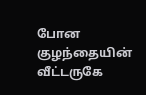போன குழந்தையின் வீட்டருகே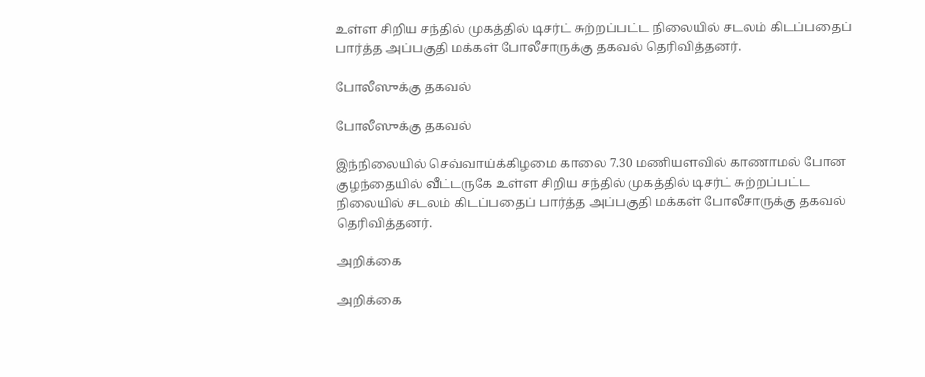உள்ள சிறிய சந்தில் முகத்தில் டிசர்ட் சுற்றப்பட்ட நிலையில் சடலம் கிடப்பதைப் பார்த்த அப்பகுதி மக்கள் போலீசாருக்கு தகவல் தெரிவித்தனர்.

போலீஸுக்கு தகவல்

போலீஸுக்கு தகவல்

இந்நிலையில் செவ்வாய்க்கிழமை காலை 7.30 மணியளவில் காணாமல் போன குழந்தையில் வீட்டருகே உள்ள சிறிய சந்தில் முகத்தில் டிசர்ட் சுற்றப்பட்ட நிலையில் சடலம் கிடப்பதைப் பார்த்த அப்பகுதி மக்கள் போலீசாருக்கு தகவல் தெரிவித்தனர்.

அறிக்கை

அறிக்கை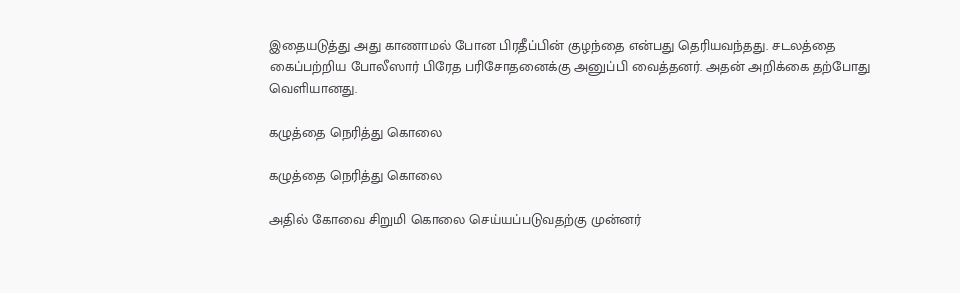இதையடுத்து அது காணாமல் போன பிரதீப்பின் குழந்தை என்பது தெரியவந்தது. சடலத்தை கைப்பற்றிய போலீஸார் பிரேத பரிசோதனைக்கு அனுப்பி வைத்தனர். அதன் அறிக்கை தற்போது வெளியானது.

கழுத்தை நெரித்து கொலை

கழுத்தை நெரித்து கொலை

அதில் கோவை சிறுமி கொலை செய்யப்படுவதற்கு முன்னர்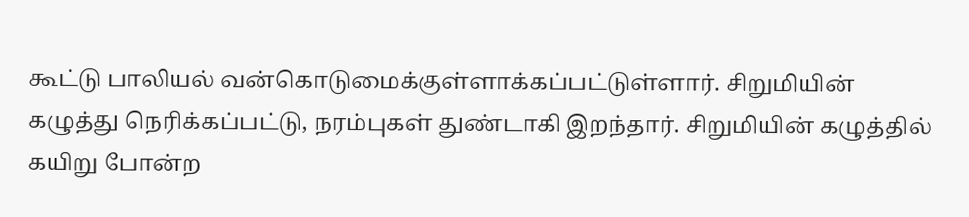கூட்டு பாலியல் வன்கொடுமைக்குள்ளாக்கப்பட்டுள்ளார். சிறுமியின் கழுத்து நெரிக்கப்பட்டு, நரம்புகள் துண்டாகி இறந்தார். சிறுமியின் கழுத்தில் கயிறு போன்ற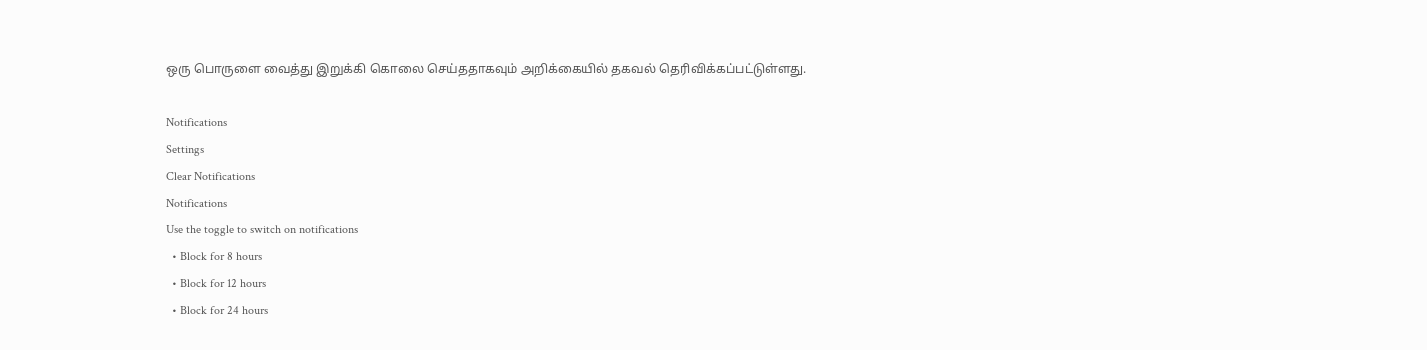ஒரு பொருளை வைத்து இறுக்கி கொலை செய்ததாகவும் அறிக்கையில் தகவல் தெரிவிக்கப்பட்டுள்ளது.

Notifications
Settings
Clear Notifications
Notifications
Use the toggle to switch on notifications
  • Block for 8 hours
  • Block for 12 hours
  • Block for 24 hours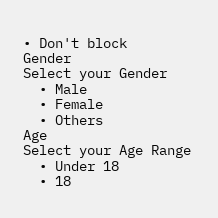• Don't block
Gender
Select your Gender
  • Male
  • Female
  • Others
Age
Select your Age Range
  • Under 18
  • 18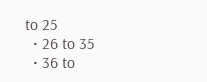to 25
  • 26 to 35
  • 36 to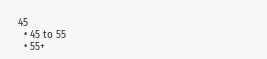45
  • 45 to 55
  • 55+